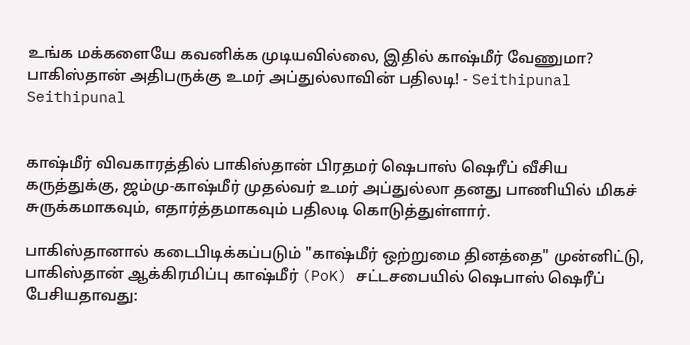உங்க மக்களையே கவனிக்க முடியவில்லை, இதில் காஷ்மீர் வேணுமா? பாகிஸ்தான் அதிபருக்கு உமர் அப்துல்லாவின் பதிலடி! - Seithipunal
Seithipunal


காஷ்மீர் விவகாரத்தில் பாகிஸ்தான் பிரதமர் ஷெபாஸ் ஷெரீப் வீசிய கருத்துக்கு, ஜம்மு-காஷ்மீர் முதல்வர் உமர் அப்துல்லா தனது பாணியில் மிகச் சுருக்கமாகவும், எதார்த்தமாகவும் பதிலடி கொடுத்துள்ளார்.

பாகிஸ்தானால் கடைபிடிக்கப்படும் "காஷ்மீர் ஒற்றுமை தினத்தை" முன்னிட்டு, பாகிஸ்தான் ஆக்கிரமிப்பு காஷ்மீர் (PoK) சட்டசபையில் ஷெபாஸ் ஷெரீப் பேசியதாவது: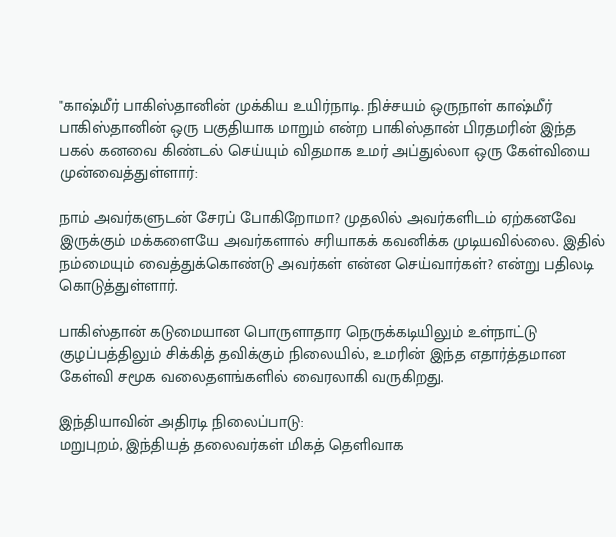"காஷ்மீர் பாகிஸ்தானின் முக்கிய உயிர்நாடி. நிச்சயம் ஒருநாள் காஷ்மீர் பாகிஸ்தானின் ஒரு பகுதியாக மாறும் என்ற பாகிஸ்தான் பிரதமரின் இந்த பகல் கனவை கிண்டல் செய்யும் விதமாக உமர் அப்துல்லா ஒரு கேள்வியை முன்வைத்துள்ளார்:

நாம் அவர்களுடன் சேரப் போகிறோமா? முதலில் அவர்களிடம் ஏற்கனவே இருக்கும் மக்களையே அவர்களால் சரியாகக் கவனிக்க முடியவில்லை. இதில் நம்மையும் வைத்துக்கொண்டு அவர்கள் என்ன செய்வார்கள்? என்று பதிலடி கொடுத்துள்ளார்.

பாகிஸ்தான் கடுமையான பொருளாதார நெருக்கடியிலும் உள்நாட்டு குழப்பத்திலும் சிக்கித் தவிக்கும் நிலையில், உமரின் இந்த எதார்த்தமான கேள்வி சமூக வலைதளங்களில் வைரலாகி வருகிறது.

இந்தியாவின் அதிரடி நிலைப்பாடு:
மறுபுறம், இந்தியத் தலைவர்கள் மிகத் தெளிவாக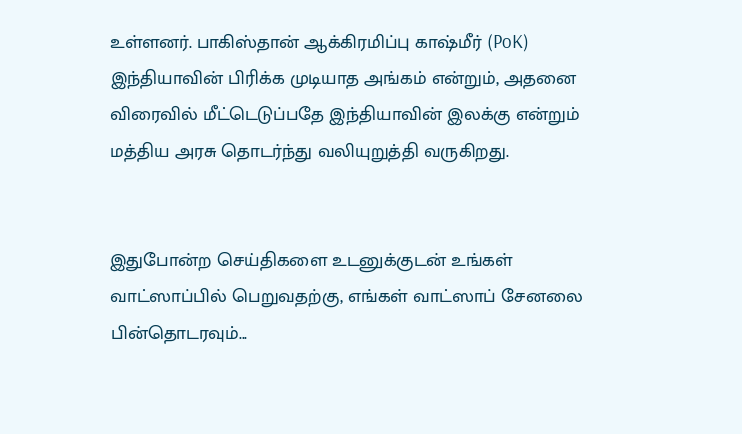உள்ளனர். பாகிஸ்தான் ஆக்கிரமிப்பு காஷ்மீர் (PoK) இந்தியாவின் பிரிக்க முடியாத அங்கம் என்றும், அதனை விரைவில் மீட்டெடுப்பதே இந்தியாவின் இலக்கு என்றும் மத்திய அரசு தொடர்ந்து வலியுறுத்தி வருகிறது.


இதுபோன்ற செய்திகளை உடனுக்குடன் உங்கள் வாட்ஸாப்பில் பெறுவதற்கு, எங்கள் வாட்ஸாப் சேனலை பின்தொடரவும்...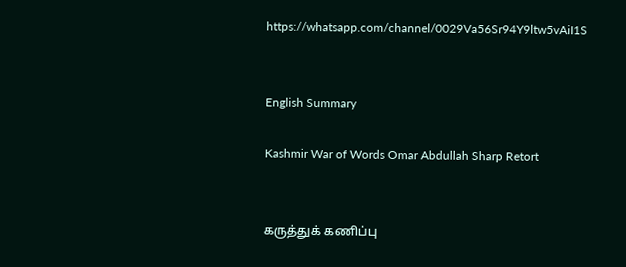https://whatsapp.com/channel/0029Va56Sr94Y9ltw5vAiI1S


English Summary

Kashmir War of Words Omar Abdullah Sharp Retort


கருத்துக் கணிப்பு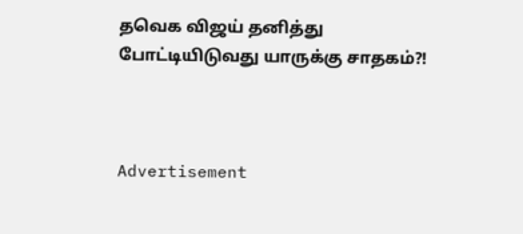தவெக விஜய் தனித்து போட்டியிடுவது யாருக்கு சாதகம்?!



Advertisement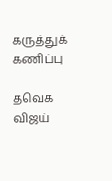கருத்துக் கணிப்பு

தவெக விஜய்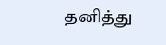தனித்து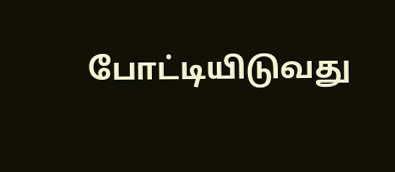போட்டியிடுவது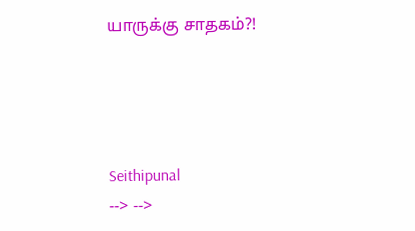யாருக்கு சாதகம்?!




Seithipunal
--> -->